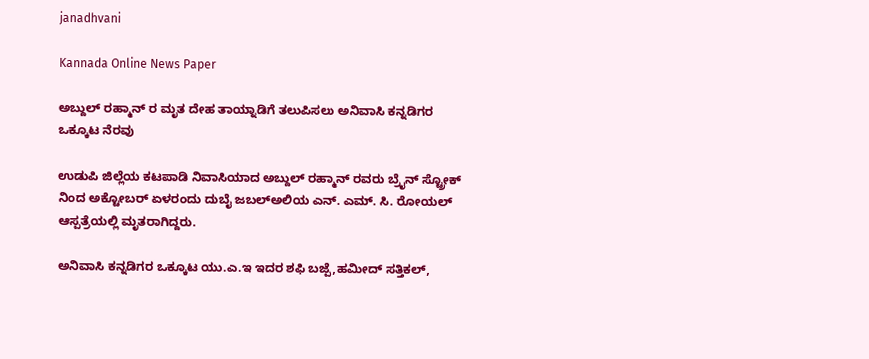janadhvani

Kannada Online News Paper

ಅಬ್ದುಲ್ ರಹ್ಮಾನ್ ರ ಮೃತ ದೇಹ ತಾಯ್ನಾಡಿಗೆ ತಲುಪಿಸಲು ಅನಿವಾಸಿ ಕನ್ನಡಿಗರ ಒಕ್ಕೂಟ ನೆರವು

ಉಡುಪಿ ಜಿಲ್ಲೆಯ ಕಟಪಾಡಿ ನಿವಾಸಿಯಾದ ಅಬ್ದುಲ್ ರಹ್ಮಾನ್ ರವರು ಬ್ರೈನ್ ಸ್ಟ್ರೋಕ್ ನಿಂದ ಅಕ್ಟೋಬರ್ ಏಳರಂದು ದುಬೈ ಜಬಲ್ಅಲಿಯ ಎನ್. ಎಮ್. ಸಿ. ರೋಯಲ್ ಆಸ್ಪತ್ರೆಯಲ್ಲಿ ಮೃತರಾಗಿದ್ದರು.

ಅನಿವಾಸಿ ಕನ್ನಡಿಗರ ಒಕ್ಕೂಟ ಯು.ಎ.ಇ ಇದರ ಶಫಿ ಬಜ್ಪೆ,ಹಮೀದ್ ಸತ್ತಿಕಲ್,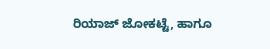ರಿಯಾಜ್ ಜೋಕಟ್ಟೆ, ಹಾಗೂ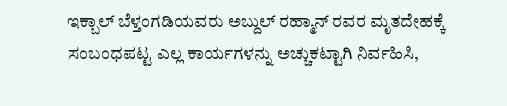ಇಕ್ಬಾಲ್ ಬೆಳ್ತಂಗಡಿಯವರು ಅಬ್ದುಲ್ ರಹ್ಮಾನ್ ರವರ ಮೃತದೇಹಕ್ಕೆ ಸಂಬಂಧಪಟ್ಟ ಎಲ್ಲ ಕಾರ್ಯಗಳನ್ನು ಅಚ್ಚುಕಟ್ಟಾಗಿ ನಿರ್ವಹಿಸಿ,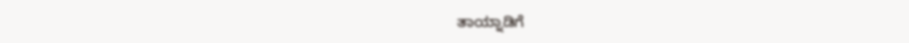ತಾಯ್ನಾಡಿಗೆ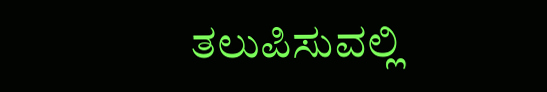ತಲುಪಿಸುವಲ್ಲಿ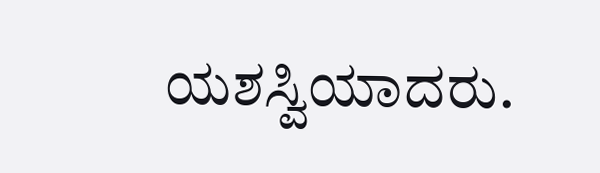ಯಶಸ್ವಿಯಾದರು.